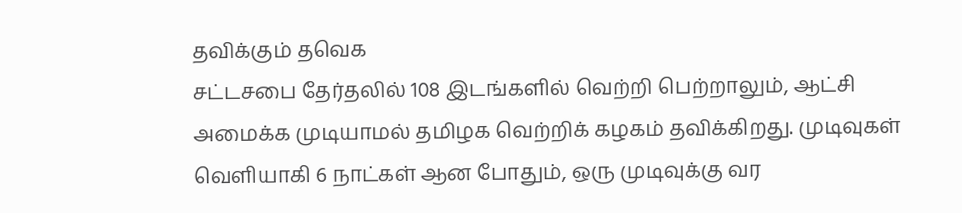தவிக்கும் தவெக
சட்டசபை தேர்தலில் 108 இடங்களில் வெற்றி பெற்றாலும், ஆட்சி அமைக்க முடியாமல் தமிழக வெற்றிக் கழகம் தவிக்கிறது. முடிவுகள் வெளியாகி 6 நாட்கள் ஆன போதும், ஒரு முடிவுக்கு வர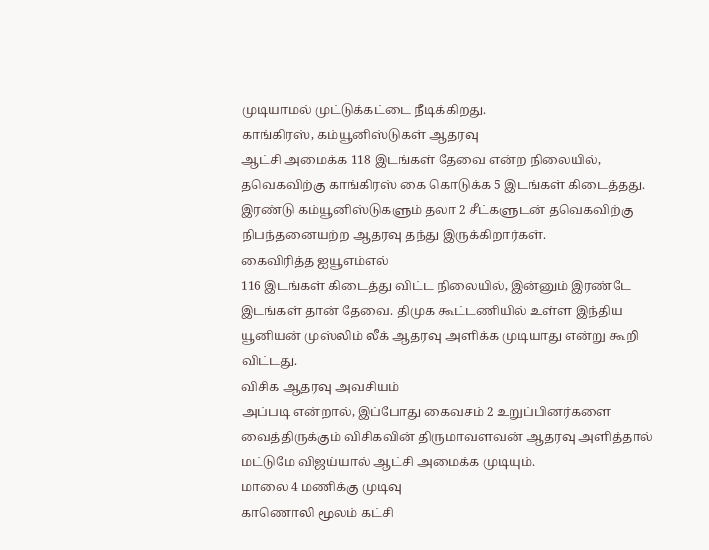முடியாமல் முட்டுக்கட்டை நீடிக்கிறது.
காங்கிரஸ், கம்யூனிஸ்டுகள் ஆதரவு
ஆட்சி அமைக்க 118 இடங்கள் தேவை என்ற நிலையில், தவெகவிற்கு காங்கிரஸ் கை கொடுக்க 5 இடங்கள் கிடைத்தது. இரண்டு கம்யூனிஸ்டுகளும் தலா 2 சீட்களுடன் தவெகவிற்கு நிபந்தனையற்ற ஆதரவு தந்து இருக்கிறார்கள்.
கைவிரித்த ஐயூஎம்எல்
116 இடங்கள் கிடைத்து விட்ட நிலையில், இன்னும் இரண்டே இடங்கள் தான் தேவை. திமுக கூட்டணியில் உள்ள இந்திய யூனியன் முஸ்லிம் லீக் ஆதரவு அளிக்க முடியாது என்று கூறி விட்டது.
விசிக ஆதரவு அவசியம்
அப்படி என்றால், இப்போது கைவசம் 2 உறுப்பினர்களை வைத்திருக்கும் விசிகவின் திருமாவளவன் ஆதரவு அளித்தால் மட்டுமே விஜய்யால் ஆட்சி அமைக்க முடியும்.
மாலை 4 மணிக்கு முடிவு
காணொலி மூலம் கட்சி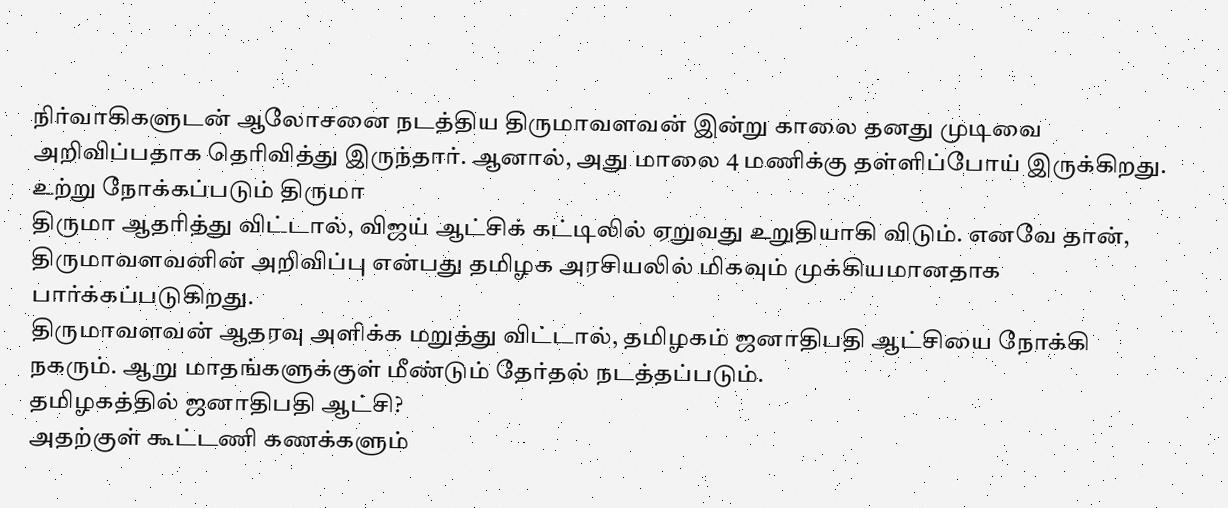நிர்வாகிகளுடன் ஆலோசனை நடத்திய திருமாவளவன் இன்று காலை தனது முடிவை அறிவிப்பதாக தெரிவித்து இருந்தார். ஆனால், அது மாலை 4 மணிக்கு தள்ளிப்போய் இருக்கிறது.
உற்று நோக்கப்படும் திருமா
திருமா ஆதரித்து விட்டால், விஜய் ஆட்சிக் கட்டிலில் ஏறுவது உறுதியாகி விடும். எனவே தான், திருமாவளவனின் அறிவிப்பு என்பது தமிழக அரசியலில் மிகவும் முக்கியமானதாக பார்க்கப்படுகிறது.
திருமாவளவன் ஆதரவு அளிக்க மறுத்து விட்டால், தமிழகம் ஜனாதிபதி ஆட்சியை நோக்கி நகரும். ஆறு மாதங்களுக்குள் மீண்டும் தேர்தல் நடத்தப்படும்.
தமிழகத்தில் ஜனாதிபதி ஆட்சி?
அதற்குள் கூட்டணி கணக்களும்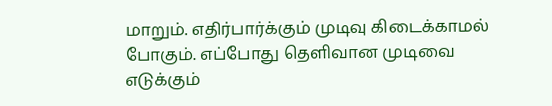மாறும். எதிர்பார்க்கும் முடிவு கிடைக்காமல் போகும். எப்போது தெளிவான முடிவை எடுக்கும்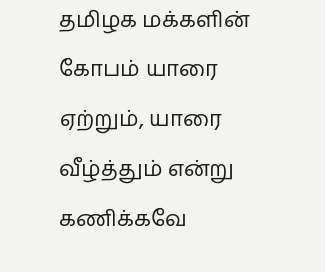தமிழக மக்களின் கோபம் யாரை ஏற்றும், யாரை வீழ்த்தும் என்று கணிக்கவே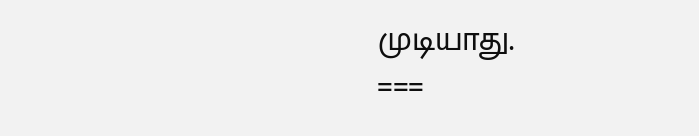முடியாது.
===